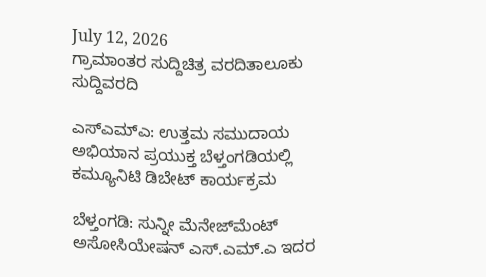July 12, 2026
ಗ್ರಾಮಾಂತರ ಸುದ್ದಿಚಿತ್ರ ವರದಿತಾಲೂಕು ಸುದ್ದಿವರದಿ

ಎಸ್‌ಎಮ್‌ಎ: ಉತ್ತಮ ಸಮುದಾಯ ಅಭಿಯಾನ ಪ್ರಯುಕ್ತ ಬೆಳ್ತಂಗಡಿಯಲ್ಲಿ ಕಮ್ಯೂನಿಟಿ ಡಿಬೇಟ್ ಕಾರ್ಯಕ್ರಮ

ಬೆಳ್ತಂಗಡಿ: ಸುನ್ನೀ ಮೆನೇಜ್‌ಮೆಂಟ್ ಅಸೋಸಿಯೇಷನ್ ಎಸ್.ಎಮ್.ಎ ಇದರ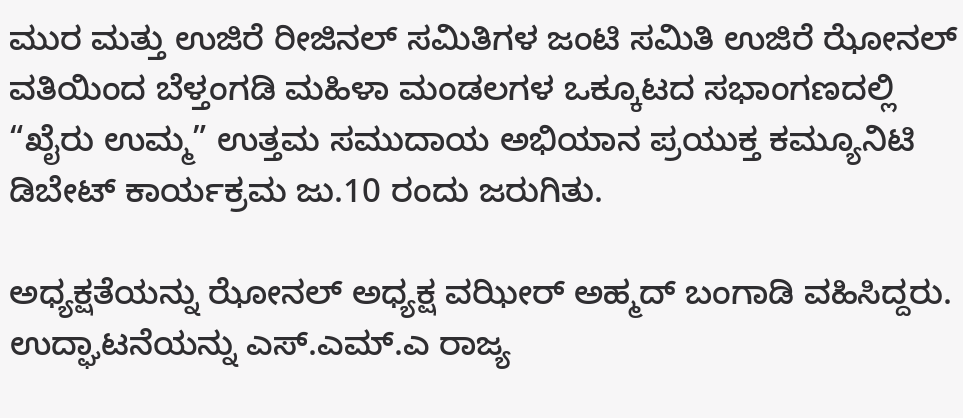ಮುರ ಮತ್ತು ಉಜಿರೆ ರೀಜಿನಲ್ ಸಮಿತಿಗಳ ಜಂಟಿ ಸಮಿತಿ ಉಜಿರೆ ಝೋನಲ್ ವತಿಯಿಂದ ಬೆಳ್ತಂಗಡಿ ಮಹಿಳಾ ಮಂಡಲಗಳ ಒಕ್ಕೂಟದ ಸಭಾಂಗಣದಲ್ಲಿ “ಖೈರು ಉಮ್ಮ” ಉತ್ತಮ ಸಮುದಾಯ ಅಭಿಯಾನ ಪ್ರಯುಕ್ತ ಕಮ್ಯೂನಿಟಿ ಡಿಬೇಟ್ ಕಾರ್ಯಕ್ರಮ ಜು.10 ರಂದು ಜರುಗಿತು.

ಅಧ್ಯಕ್ಷತೆಯನ್ನು ಝೋನಲ್ ಅಧ್ಯಕ್ಷ ವಝೀರ್ ಅಹ್ಮದ್ ಬಂಗಾಡಿ ವಹಿಸಿದ್ದರು. ಉದ್ಘಾಟನೆಯನ್ನು ಎಸ್.ಎಮ್.ಎ ರಾಜ್ಯ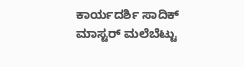ಕಾರ್ಯದರ್ಶಿ ಸಾದಿಕ್ ಮಾಸ್ಟರ್ ಮಲೆಬೆಟ್ಟು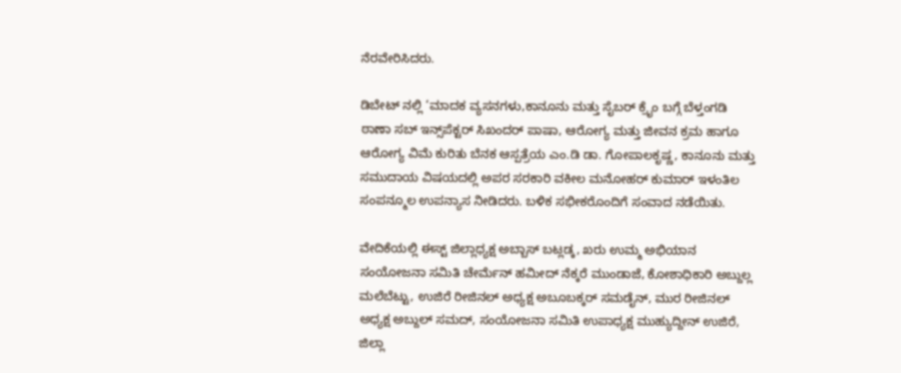ನೆರವೇರಿಸಿದರು.

ಡಿಬೇಟ್ ನಲ್ಲಿ ‘ಮಾದಕ ವ್ಯಸನಗಳು,ಕಾನೂನು ಮತ್ತು ಸೈಬರ್ ಕ್ರೈಂ ಬಗ್ಗೆ ಬೆಳ್ತಂಗಡಿ ಠಾಣಾ ಸಬ್ ಇನ್ಸ್‌ಪೆಕ್ಟರ್ ಸಿಖಂದರ್ ಪಾಷಾ, ಆರೋಗ್ಯ ಮತ್ತು ಜೀವನ ಕ್ರಮ ಹಾಗೂ ಆರೋಗ್ಯ ವಿಮೆ ಕುರಿತು ಬೆನಕ ಆಸ್ಪತ್ರೆಯ ಎಂ.ಡಿ ಡಾ. ಗೋಪಾಲಕೃಷ್ಣ, ಕಾನೂನು ಮತ್ತು ಸಮುದಾಯ ವಿಷಯದಲ್ಲಿ ಅಪರ ಸರಕಾರಿ ವಕೀಲ ಮನೋಹರ್ ಕುಮಾರ್ ಇಳಂತಿಲ ಸಂಪನ್ಮೂಲ ಉಪನ್ಯಾಸ ನೀಡಿದರು. ಬಳಿಕ ಸಭೀಕರೊಂದಿಗೆ ಸಂವಾದ ನಡೆಯಿತು.

ವೇದಿಕೆಯಲ್ಲಿ ಈಸ್ಟ್ ಜಿಲ್ಲಾಧ್ಯಕ್ಷ ಅಬ್ಬಾಸ್ ಬಟ್ಲಡ್ಕ, ಖರು ಉಮ್ಮ ಅಭಿಯಾನ ಸಂಯೋಜನಾ ಸಮಿತಿ ಚೇರ್ಮೆನ್ ಹಮೀದ್ ನೆಕ್ಕರೆ ಮುಂಡಾಜೆ, ಕೋಶಾಧಿಕಾರಿ ಅಬ್ದುಲ್ಲ ಮಲೆಬೆಟ್ಟು, ಉಜಿರೆ ರೀಜಿನಲ್ ಅಧ್ಯಕ್ಷ ಅಬೂಬಕ್ಕರ್ ಸಮಡೈನ್, ಮುರ ರೀಜಿನಲ್ ಅಧ್ಯಕ್ಷ ಅಬ್ದುಲ್ ಸಮದ್, ಸಂಯೋಜನಾ ಸಮಿತಿ ಉಪಾಧ್ಯಕ್ಷ ಮುಹ್ಯುದ್ದೀನ್ ಉಜಿರೆ, ಜಿಲ್ಲಾ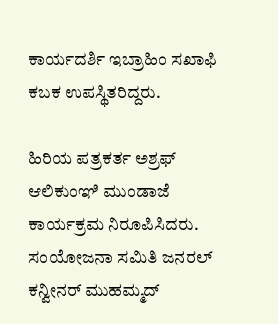ಕಾರ್ಯದರ್ಶಿ ಇಬ್ರಾಹಿಂ ಸಖಾಫಿ ಕಬಕ ಉಪಸ್ಥಿತರಿದ್ದರು.

ಹಿರಿಯ ಪತ್ರಕರ್ತ ಅಶ್ರಫ್ ಆಲಿಕುಂಞಿ ಮುಂಡಾಜೆ ಕಾರ್ಯಕ್ರಮ ನಿರೂಪಿಸಿದರು. ಸಂಯೋಜನಾ ಸಮಿತಿ ಜನರಲ್ ಕನ್ವೀನರ್ ಮುಹಮ್ಮದ್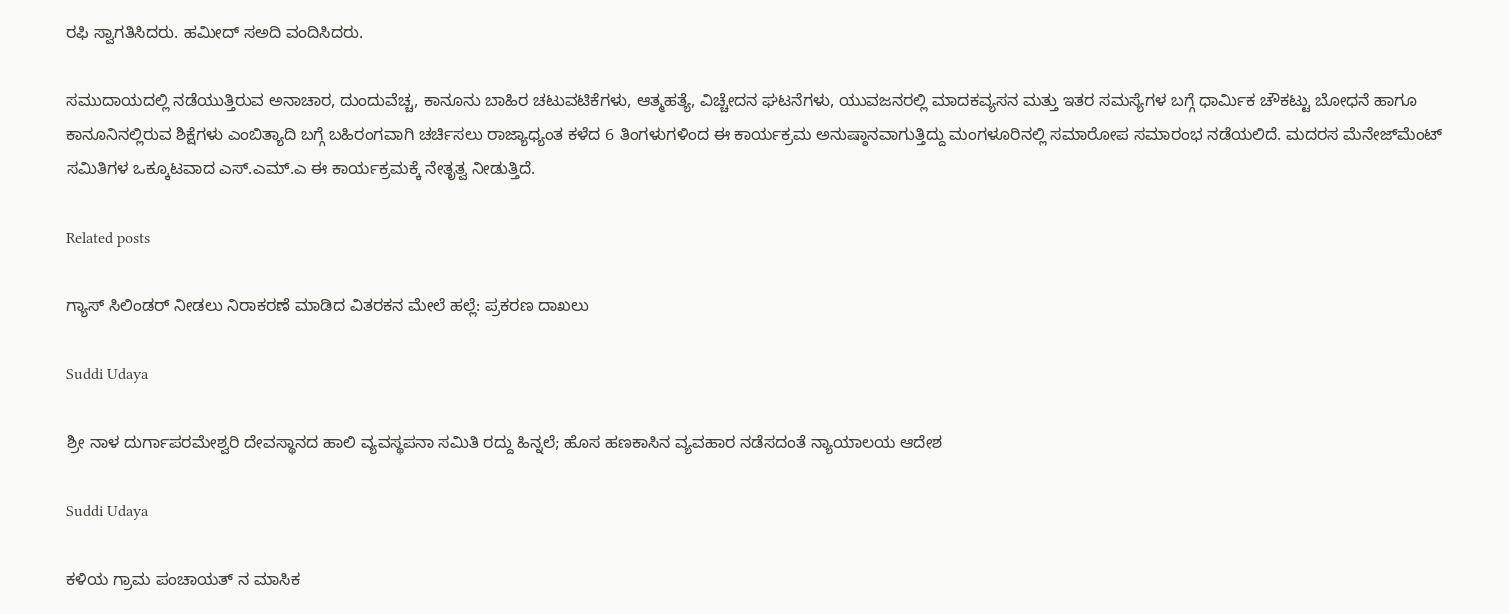ರಫಿ ಸ್ವಾಗತಿಸಿದರು. ಹಮೀದ್ ಸ‌ಅದಿ ವಂದಿಸಿದರು.

ಸಮುದಾಯದಲ್ಲಿ ನಡೆಯುತ್ತಿರುವ ಅನಾಚಾರ, ದುಂದುವೆಚ್ಚ, ಕಾನೂನು ಬಾಹಿರ ಚಟುವಟಿಕೆಗಳು, ಆತ್ಮಹತ್ಯೆ, ವಿಚ್ಚೇದನ ಘಟನೆಗಳು, ಯುವಜನರಲ್ಲಿ ಮಾದಕ‌ವ್ಯಸನ ಮತ್ತು ಇತರ ಸಮಸ್ಯೆಗಳ‌ ಬಗ್ಗೆ ಧಾರ್ಮಿಕ ಚೌಕಟ್ಟು ಬೋಧನೆ ಹಾಗೂ ಕಾನೂನಿನಲ್ಲಿರುವ ಶಿಕ್ಷೆಗಳು ಎಂಬಿತ್ಯಾದಿ ಬಗ್ಗೆ ಬಹಿರಂಗವಾಗಿ ಚರ್ಚಿಸಲು ರಾಜ್ಯಾಧ್ಯಂತ ಕಳೆದ 6 ತಿಂಗಳುಗಳಿಂದ ಈ ಕಾರ್ಯಕ್ರಮ ಅನುಷ್ಠಾನವಾಗುತ್ತಿದ್ದು ಮಂಗಳೂರಿನಲ್ಲಿ ಸಮಾರೋಪ ಸಮಾರಂಭ ನಡೆಯಲಿದೆ. ಮದರಸ ಮೆನೇಜ್‌ಮೆಂಟ್ ಸಮಿತಿಗಳ ಒಕ್ಕೂಟವಾದ ಎಸ್.ಎಮ್.ಎ ಈ ಕಾರ್ಯಕ್ರಮಕ್ಕೆ ನೇತೃತ್ವ ನೀಡುತ್ತಿದೆ.

Related posts

ಗ್ಯಾಸ್ ಸಿಲಿಂಡ‌ರ್ ನೀಡಲು ನಿರಾಕರಣೆ ಮಾಡಿದ ವಿತರಕನ ಮೇಲೆ ಹಲ್ಲೆ: ಪ್ರಕರಣ ದಾಖಲು

Suddi Udaya

ಶ್ರೀ ನಾಳ ದುರ್ಗಾಪರಮೇಶ್ವರಿ ದೇವಸ್ಥಾನದ ಹಾಲಿ ವ್ಯವಸ್ಥಪನಾ ಸಮಿತಿ ರದ್ದು ಹಿನ್ನಲೆ; ಹೊಸ ಹಣಕಾಸಿನ ವ್ಯವಹಾರ ನಡೆಸದಂತೆ ನ್ಯಾಯಾಲಯ ಆದೇಶ

Suddi Udaya

ಕಳಿಯ ಗ್ರಾಮ ಪಂಚಾಯತ್ ನ ಮಾಸಿಕ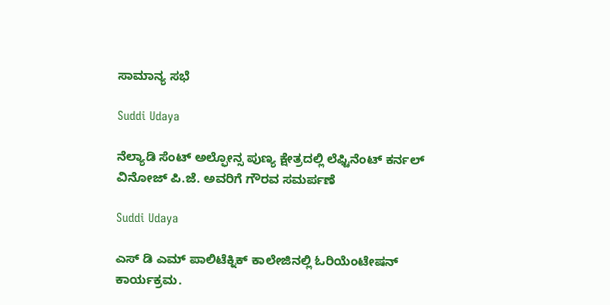ಸಾಮಾನ್ಯ ಸಭೆ

Suddi Udaya

ನೆಲ್ಯಾಡಿ ಸೆಂಟ್ ಅಲ್ಫೋನ್ಸ ಪುಣ್ಯ ಕ್ಷೇತ್ರದಲ್ಲಿ ಲೆಫ್ಟಿನೆಂಟ್ ಕರ್ನಲ್ ವಿನೋಜ್ ಪಿ.ಜೆ. ಅವರಿಗೆ ಗೌರವ ಸಮರ್ಪಣೆ

Suddi Udaya

ಎಸ್ ಡಿ ಎಮ್ ಪಾಲಿಟೆಕ್ನಿಕ್ ಕಾಲೇಜಿನಲ್ಲಿ ಓರಿಯೆಂಟೇಷನ್ ಕಾರ್ಯಕ್ರಮ.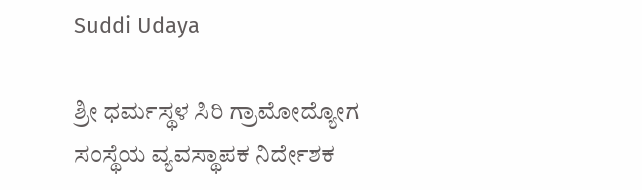Suddi Udaya

ಶ್ರೀ ಧರ್ಮಸ್ಥಳ ಸಿರಿ ಗ್ರಾಮೋದ್ಯೋಗ ಸಂಸ್ಥೆಯ ವ್ಯವಸ್ಥಾಪಕ ನಿರ್ದೇಶಕ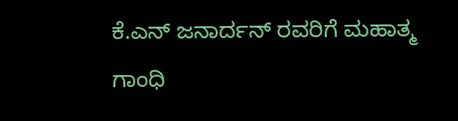ಕೆ.ಎನ್ ಜನಾರ್ದನ್ ರವರಿಗೆ ಮಹಾತ್ಮ ಗಾಂಧಿ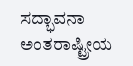ಸದ್ಭಾವನಾ ಅಂತರಾಷ್ಟ್ರೀಯ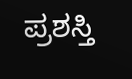ಪ್ರಶಸ್ತಿ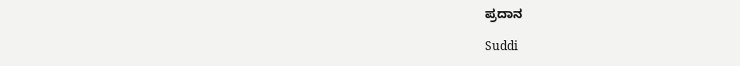ಪ್ರದಾನ

Suddi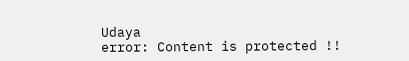Udaya
error: Content is protected !!